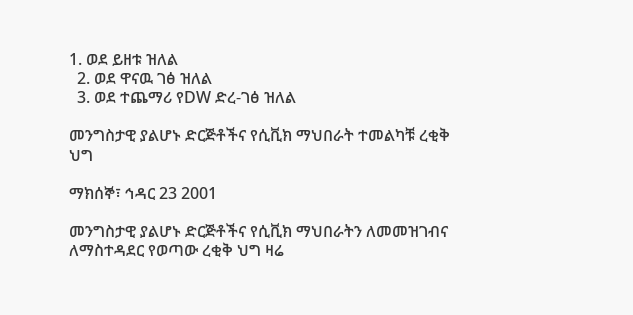1. ወደ ይዘቱ ዝለል
  2. ወደ ዋናዉ ገፅ ዝለል
  3. ወደ ተጨማሪ የDW ድረ-ገፅ ዝለል

መንግስታዊ ያልሆኑ ድርጅቶችና የሲቪክ ማህበራት ተመልካቹ ረቂቅ ህግ

ማክሰኞ፣ ኅዳር 23 2001

መንግስታዊ ያልሆኑ ድርጅቶችና የሲቪክ ማህበራትን ለመመዝገብና ለማስተዳደር የወጣው ረቂቅ ህግ ዛሬ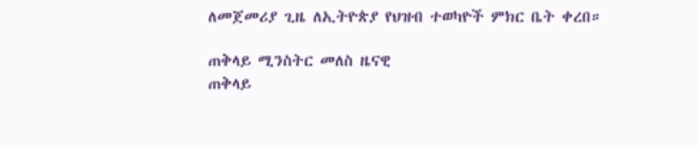ለመጀመሪያ ጊዜ ለኢትዮጵያ የህዝብ ተወካዮች ምክር ቤት ቀረበ።

ጠቅላይ ሚንስትር መለስ ዜናዊ
ጠቅላይ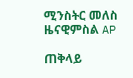ሚንስትር መለስ ዜናዊምስል AP

ጠቅላይ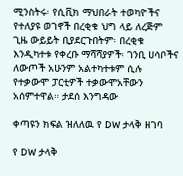ሚንስትሩ፡ የሲቪክ ማህበራት ተወካዮችና የተለያዩ ወገኖች በረቂቁ ህግ ላይ ለረጅም ጊዜ ውይይት ቢያደርጉበትም፡ በረቂቁ እንዲካተቱ የቀረቡ ማሻሻያዎች፡ ገንቢ ሀሳቦችና ለውጦች አሁንም አልተካተቱም ሲሉ የተቃውሞ ፓርቲዎች ተቃውሞአቸውን አሰምተዋል። ታደሰ እንግዳው

ቀጣዩን ክፍል ዝለለዉ የ DW ታላቅ ዘገባ

የ DW ታላቅ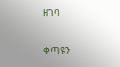ዘገባ

ቀጣዩን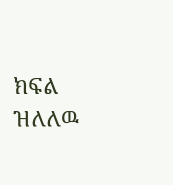ክፍል ዝለለዉ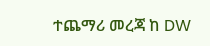ተጨማሪ መረጃ ከ DW